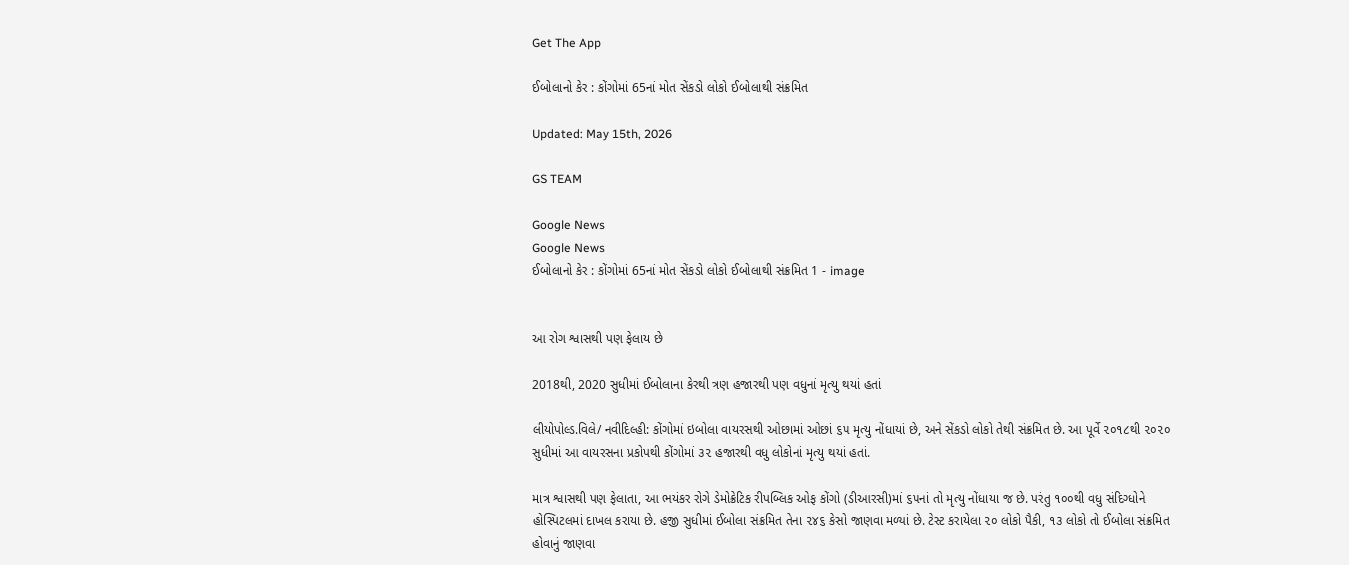Get The App

ઈબોલાનો કેર : કોંગોમાં 65નાં મોત સેંકડો લોકો ઈબોલાથી સંક્રમિત

Updated: May 15th, 2026

GS TEAM

Google News
Google News
ઈબોલાનો કેર : કોંગોમાં 65નાં મોત સેંકડો લોકો ઈબોલાથી સંક્રમિત 1 - image


આ રોગ શ્વાસથી પણ ફેલાય છે

2018થી, 2020 સુધીમાં ઈબોલાના કેરથી ત્રણ હજારથી પણ વધુનાં મૃત્યુ થયાં હતાં

લીયોપોલ્ડ.વિલે/ નવીદિલ્હી: કોંગોમાં ઇબોલા વાયરસથી ઓછામાં ઓછાં ૬૫ મૃત્યુ નોંધાયાં છે, અને સેંકડો લોકો તેથી સંક્રમિત છે. આ પૂર્વે ૨૦૧૮થી ૨૦૨૦ સુધીમાં આ વાયરસના પ્રકોપથી કોંગોમાં ૩૨ હજારથી વધુ લોકોનાં મૃત્યુ થયાં હતાં.

માત્ર શ્વાસથી પણ ફેલાતા, આ ભયંકર રોગે ડેમોક્રેટિક રીપબ્લિક ઓફ કોંગો (ડીઆરસી)માં ૬૫નાં તો મૃત્યુ નોંધાયા જ છે. પરંતુ ૧૦૦થી વધુ સંદિગ્ધોને હોસ્પિટલમાં દાખલ કરાયા છે. હજી સુધીમાં ઈબોલા સંક્રમિત તેના ૨૪૬ કેસો જાણવા મળ્યાં છે. ટેસ્ટ કરાયેલા ૨૦ લોકો પૈકી, ૧૩ લોકો તો ઈબોલા સંક્રમિત હોવાનું જાણવા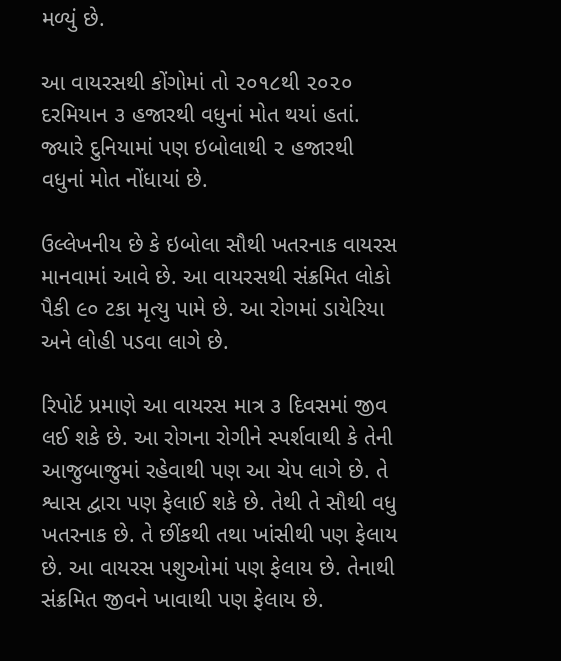મળ્યું છે.

આ વાયરસથી કોંગોમાં તો ૨૦૧૮થી ૨૦૨૦ દરમિયાન ૩ હજારથી વધુનાં મોત થયાં હતાં. જ્યારે દુનિયામાં પણ ઇબોલાથી ૨ હજારથી વધુનાં મોત નોંધાયાં છે.

ઉલ્લેખનીય છે કે ઇબોલા સૌથી ખતરનાક વાયરસ માનવામાં આવે છે. આ વાયરસથી સંક્રમિત લોકો પૈકી ૯૦ ટકા મૃત્યુ પામે છે. આ રોગમાં ડાયેરિયા અને લોહી પડવા લાગે છે.

રિપોર્ટ પ્રમાણે આ વાયરસ માત્ર ૩ દિવસમાં જીવ લઈ શકે છે. આ રોગના રોગીને સ્પર્શવાથી કે તેની આજુબાજુમાં રહેવાથી પણ આ ચેપ લાગે છે. તે શ્વાસ દ્વારા પણ ફેલાઈ શકે છે. તેથી તે સૌથી વધુ ખતરનાક છે. તે છીંકથી તથા ખાંસીથી પણ ફેલાય છે. આ વાયરસ પશુઓમાં પણ ફેલાય છે. તેનાથી સંક્રમિત જીવને ખાવાથી પણ ફેલાય છે.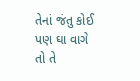તેનાં જંતુ કોઈ પણ ઘા વાગે તો તે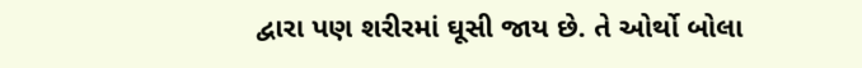દ્વારા પણ શરીરમાં ઘૂસી જાય છે. તે ઓર્થો બોલા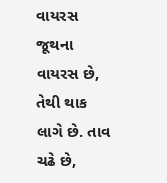વાયરસ જૂથના વાયરસ છે, તેથી થાક લાગે છે. તાવ ચઢે છે,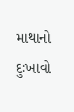માથાનો દુઃખાવો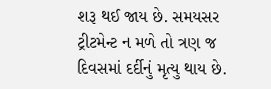શરૂ થઈ જાય છે. સમયસર ટ્રીટમેન્ટ ન મળે તો ત્રણ જ દિવસમાં દર્દીનું મૃત્યુ થાય છે.